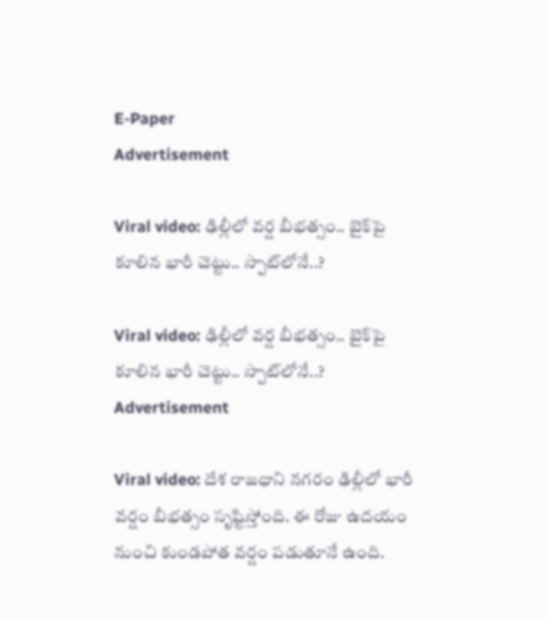E-Paper
Advertisement

Viral video: ఢిల్లీలో వర్ష బీభత్సం.. బైక్‌పై కూలిన భారీ చెట్టు.. స్పాట్‌‌లోనే..?

Viral video: ఢిల్లీలో వర్ష బీభత్సం.. బైక్‌పై కూలిన భారీ చెట్టు.. స్పాట్‌‌లోనే..?
Advertisement

Viral video: దేశ రాజధాని నగరం ఢిల్లీలో భారీ వర్షం బీభత్సం సృష్టిస్తోంది. ఈ రోజు ఉదయం నుంచి కుండపోత వర్షం పడుతూనే ఉంది.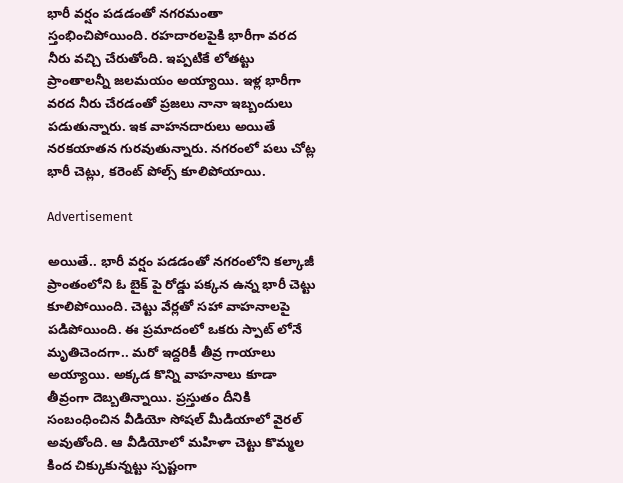భారీ వర్షం పడడంతో నగరమంతా స్తంభించిపోయింది. రహదారలపైకి భారీగా వరద నీరు వచ్చి చేరుతోంది. ఇప్పటికే లోతట్టు ప్రాంతాలన్నీ జలమయం అయ్యాయి. ఇళ్ల భారీగా వరద నీరు చేరడంతో ప్రజలు నానా ఇబ్బందులు పడుతున్నారు. ఇక వాహనదారులు అయితే నరకయాతన గురవుతున్నారు. నగరంలో పలు చోట్ల భారీ చెట్లు, కరెంట్ పోల్స్ కూలిపోయాయి.

Advertisement

అయితే.. భారీ వర్షం పడడంతో నగరంలోని కల్కాజీ ప్రాంతంలోని ఓ బైక్ పై రోడ్డు పక్కన ఉన్న భారీ చెట్టు కూలిపోయింది. చెట్టు వేర్లతో సహా వాహనాలపై పడిపోయింది. ఈ ప్రమాదంలో ఒకరు స్పాట్ లోనే మృతిచెందగా.. మరో ఇద్దరికీ తీవ్ర గాయాలు అయ్యాయి. అక్కడ కొన్ని వాహనాలు కూడా తీవ్రంగా దెబ్బతిన్నాయి. ప్రస్తుతం దీనికి సంబంధించిన వీడియో సోషల్ మీడియాలో వైరల్ అవుతోంది. ఆ వీడియోలో మహిళా చెట్టు కొమ్మల కింద చిక్కుకున్నట్టు స్పష్టంగా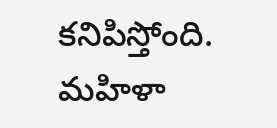కనిపిస్తోంది. మహిళా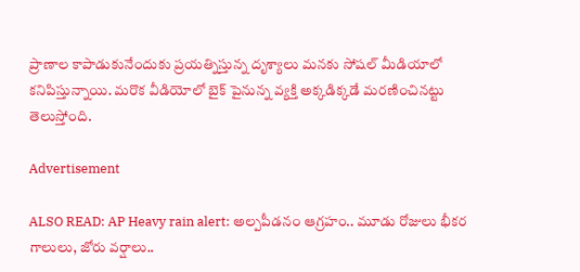ప్రాణాల కాపాడుకునేందుకు ప్రయత్నిస్తున్న దృశ్యాలు మనకు సోషల్ మీడియాలో కనిపిస్తున్నాయి. మరొక వీడియోలో బైక్ పైనున్న వ్యక్తి అక్కడిక్కడే మరణించినట్టు తెలుస్తోంది.

Advertisement

ALSO READ: AP Heavy rain alert: అల్పపీడనం ఆగ్రహం.. మూడు రోజులు భీకర గాలులు, జోరు వర్షాలు..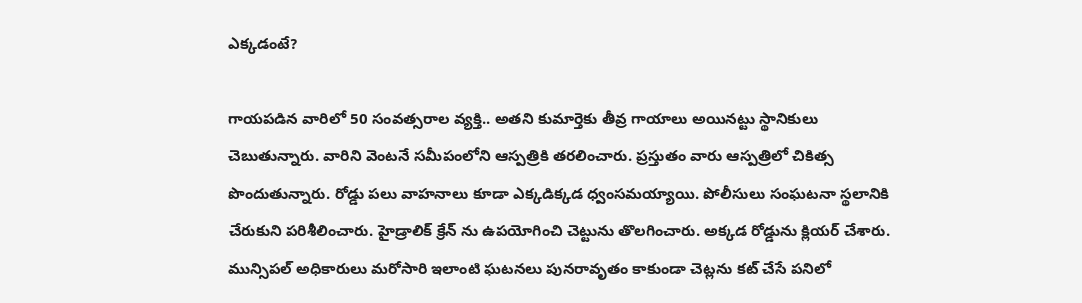ఎక్కడంటే?

గాయపడిన వారిలో 50 సంవత్సరాల వ్యక్తి.. అతని కుమార్తెకు తీవ్ర గాయాలు అయినట్టు స్థానికులు చెబుతున్నారు. వారిని వెంటనే సమీపంలోని ఆస్పత్రికి తరలించారు. ప్రస్తుతం వారు ఆస్పత్రిలో చికిత్స పొందుతున్నారు. రోడ్డు పలు వాహనాలు కూడా ఎక్కడిక్కడ ధ్వంసమయ్యాయి. పోలీసులు సంఘటనా స్థలానికి చేరుకుని పరిశీలించారు. హైడ్రాలిక్ క్రేన్ ను ఉపయోగించి చెట్టును తొలగించారు. అక్కడ రోడ్డును క్లియర్ చేశారు. మున్సిపల్ అధికారులు మరోసారి ఇలాంటి ఘటనలు పునరావృతం కాకుండా చెట్లను కట్ చేసే పనిలో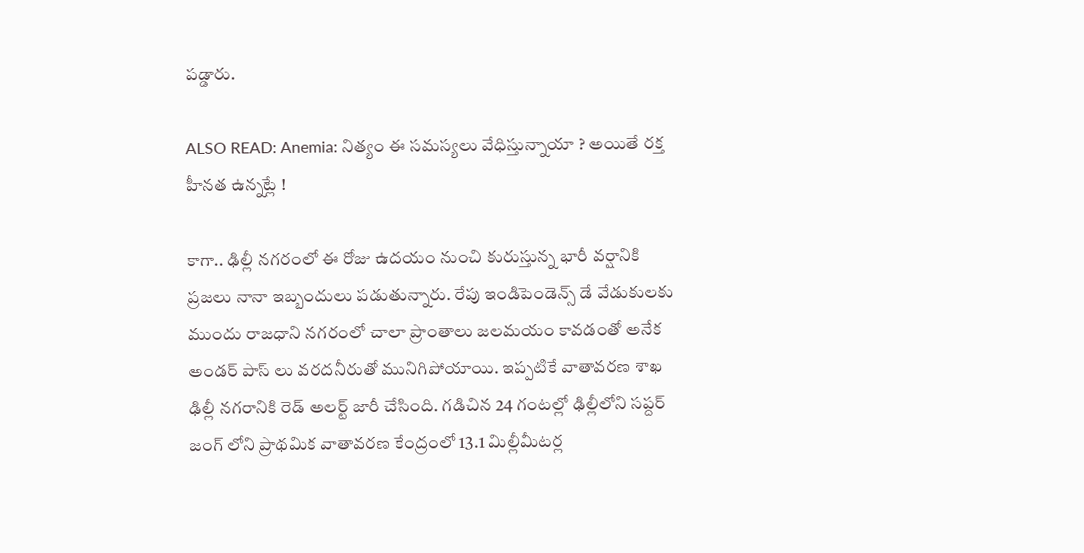పడ్డారు.

ALSO READ: Anemia: నిత్యం ఈ సమస్యలు వేధిస్తున్నాయా ? అయితే రక్త హీనత ఉన్నట్లే !

కాగా.. ఢిల్లీ నగరంలో ఈ రోజు ఉదయం నుంచి కురుస్తున్న భారీ వర్షానికి ప్రజలు నానా ఇబ్బందులు పడుతున్నారు. రేపు ఇండిపెండెన్స్ డే వేడుకులకు ముందు రాజధాని నగరంలో చాలా ప్రాంతాలు జలమయం కావడంతో అనేక అండర్ పాస్ లు వరదనీరుతో మునిగిపోయాయి. ఇప్పటికే వాతావరణ శాఖ ఢిల్లీ నగరానికి రెడ్ అలర్ట్ జారీ చేసింది. గడిచిన 24 గంటల్లో ఢిల్లీలోని సప్దర్ జంగ్ లోని ప్రాథమిక వాతావరణ కేంద్రంలో 13.1 మిల్లీమీటర్ల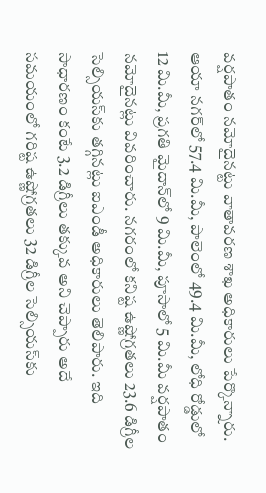వర్షపాతం నమోదైనట్టు వాతావరణ శాఖ అధికారులు పేర్కొన్నారు. ఆయా నగర్‌లో 57.4 మి.మీ, పాలెంలో 49.4 మి.మీ, లోధి రోడ్డులో 12 మి.మీ, ప్రగతి మైదాన్‌లో 9 మి.మీ, పూసాలో 5 మి.మీ వర్షపాతం నమోదైనట్లు వివరించారు. నగరంలో కనిష్ట ఉష్ణోగ్రతలు 23.6 డిగ్రీల సెల్సియస్‌కు తగ్గినట్లు ఐఎండీ అధికారులు తెలిపారు. ఇది సాధారణం కంటే 3.2 డిగ్రీలు తక్కువ అని చెప్పారు అదే సమయంలో గరిష్ట ఉష్ణోగ్రతలు 32 డిగ్రీల సెల్సియస్‌కు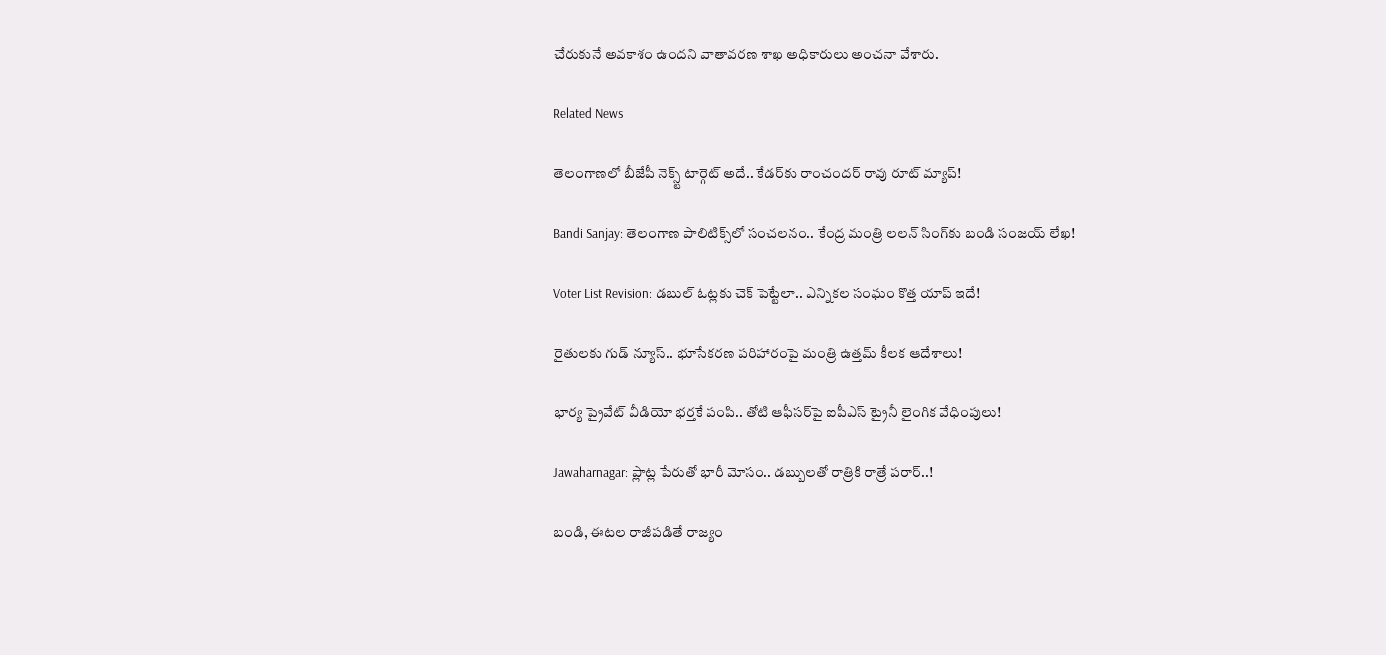చేరుకునే అవకాశం ఉందని వాతావరణ శాఖ అధికారులు అంచనా వేశారు.

Related News

తెలంగాణలో బీజేపీ నెక్స్ట్ టార్గెట్ అదే.. కేడర్‌కు రాంచందర్ రావు రూట్ మ్యాప్!

Bandi Sanjay: తెలంగాణ పాలిటిక్స్‌లో సంచలనం.. కేంద్ర మంత్రి లలన్ సింగ్‌కు బండి సంజయ్ లేఖ!

Voter List Revision: డబుల్ ఓట్లకు చెక్ పెట్టేలా.. ఎన్నికల సంఘం కొత్త యాప్ ఇదే!

రైతులకు గుడ్ న్యూస్.. భూసేకరణ పరిహారంపై మంత్రి ఉత్తమ్ కీలక ఆదేశాలు!

భార్య ప్రైవేట్ వీడియో భర్తకే పంపి.. తోటి ఆఫీసర్‌పై ఐపీఎస్ ట్రైనీ లైంగిక వేధింపులు!

Jawaharnagar: ప్లాట్ల పేరుతో భారీ మోసం.. డబ్బులతో రాత్రికి రాత్రే పరార్..!

బండి, ఈటల రాజీపడితే రాజ్యం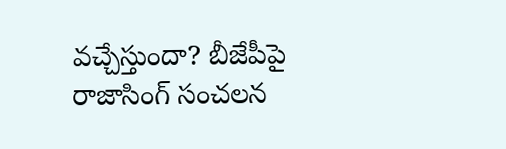వచ్చేస్తుందా? బీజేపీపై రాజాసింగ్ సంచలన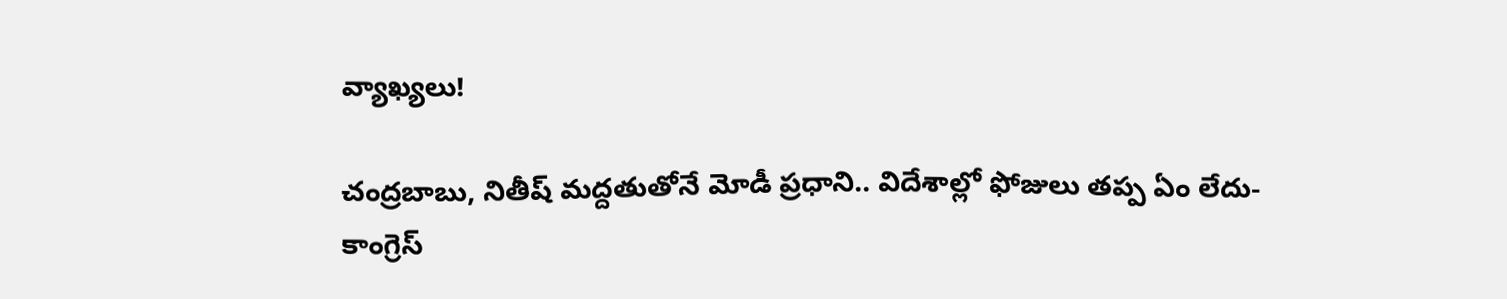వ్యాఖ్యలు!

చంద్రబాబు, నితీష్ మద్దతుతోనే మోడీ ప్రధాని.. విదేశాల్లో ఫోజులు తప్ప ఏం లేదు- కాంగ్రెస్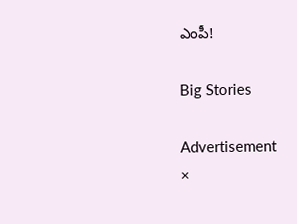ఎంపీ!

Big Stories

Advertisement
×